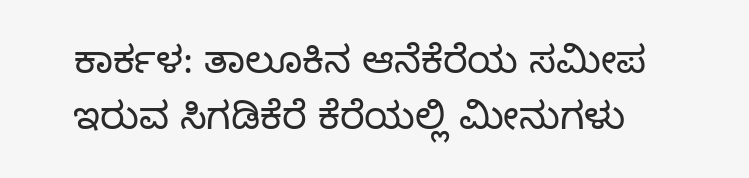ಕಾರ್ಕಳ: ತಾಲೂಕಿನ ಆನೆಕೆರೆಯ ಸಮೀಪ ಇರುವ ಸಿಗಡಿಕೆರೆ ಕೆರೆಯಲ್ಲಿ ಮೀನುಗಳು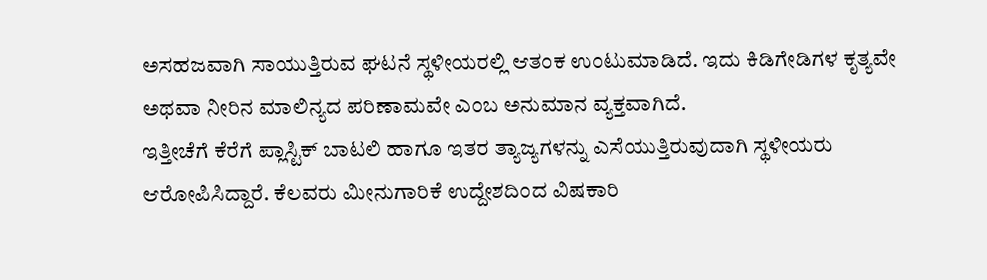ಅಸಹಜವಾಗಿ ಸಾಯುತ್ತಿರುವ ಘಟನೆ ಸ್ಥಳೀಯರಲ್ಲಿ ಆತಂಕ ಉಂಟುಮಾಡಿದೆ. ಇದು ಕಿಡಿಗೇಡಿಗಳ ಕೃತ್ಯವೇ ಅಥವಾ ನೀರಿನ ಮಾಲಿನ್ಯದ ಪರಿಣಾಮವೇ ಎಂಬ ಅನುಮಾನ ವ್ಯಕ್ತವಾಗಿದೆ.
ಇತ್ತೀಚೆಗೆ ಕೆರೆಗೆ ಪ್ಲಾಸ್ಟಿಕ್ ಬಾಟಲಿ ಹಾಗೂ ಇತರ ತ್ಯಾಜ್ಯಗಳನ್ನು ಎಸೆಯುತ್ತಿರುವುದಾಗಿ ಸ್ಥಳೀಯರು ಆರೋಪಿಸಿದ್ದಾರೆ. ಕೆಲವರು ಮೀನುಗಾರಿಕೆ ಉದ್ದೇಶದಿಂದ ವಿಷಕಾರಿ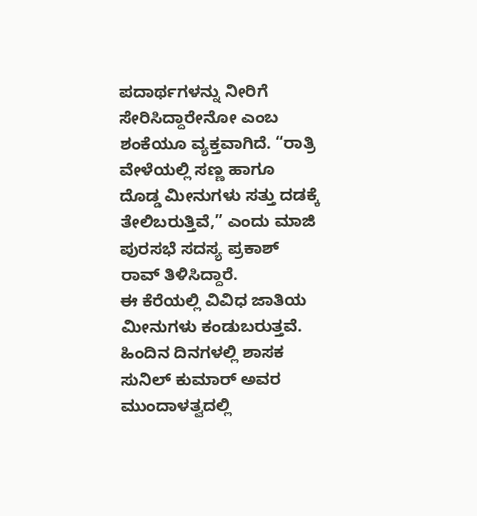ಪದಾರ್ಥಗಳನ್ನು ನೀರಿಗೆ ಸೇರಿಸಿದ್ದಾರೇನೋ ಎಂಬ ಶಂಕೆಯೂ ವ್ಯಕ್ತವಾಗಿದೆ. “ರಾತ್ರಿ ವೇಳೆಯಲ್ಲಿ ಸಣ್ಣ ಹಾಗೂ ದೊಡ್ಡ ಮೀನುಗಳು ಸತ್ತು ದಡಕ್ಕೆ ತೇಲಿಬರುತ್ತಿವೆ,” ಎಂದು ಮಾಜಿ ಪುರಸಭೆ ಸದಸ್ಯ ಪ್ರಕಾಶ್ ರಾವ್ ತಿಳಿಸಿದ್ದಾರೆ.
ಈ ಕೆರೆಯಲ್ಲಿ ವಿವಿಧ ಜಾತಿಯ ಮೀನುಗಳು ಕಂಡುಬರುತ್ತವೆ. ಹಿಂದಿನ ದಿನಗಳಲ್ಲಿ ಶಾಸಕ ಸುನಿಲ್ ಕುಮಾರ್ ಅವರ ಮುಂದಾಳತ್ವದಲ್ಲಿ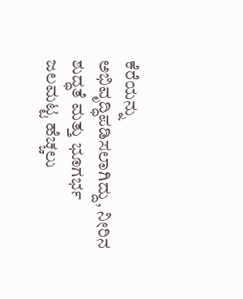ಕೆರೆಯನ್ನು ಅಭಿವೃದ್ಧಿಪಡಿಸಲಾಗಿದ್ದು, ನೀರಿನ ಶುದ್ಧತೆ ಮತ್ತು ಭೂಗರ್ಭ ಜಲಮಟ್ಟ ಹೆಚ್ಚಲು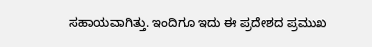ಸಹಾಯವಾಗಿತ್ತು. ಇಂದಿಗೂ ಇದು ಈ ಪ್ರದೇಶದ ಪ್ರಮುಖ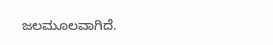ಜಲಮೂಲವಾಗಿದೆ.